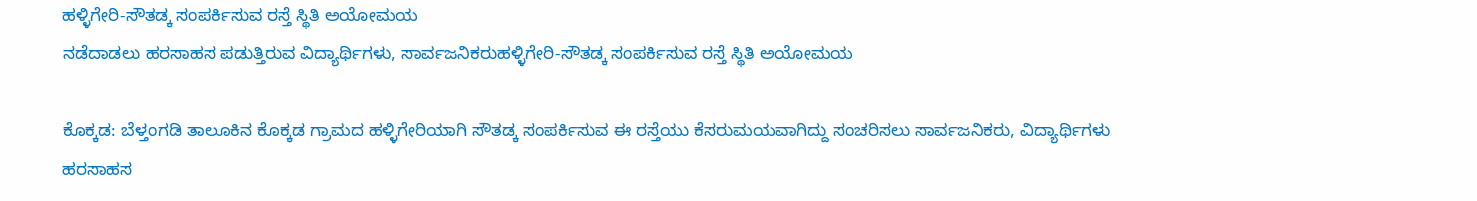ಹಳ್ಳಿಗೇರಿ-ಸೌತಡ್ಕ ಸಂಪರ್ಕಿಸುವ ರಸ್ತೆ ಸ್ಥಿತಿ ಅಯೋಮಯ
ನಡೆದಾಡಲು ಹರಸಾಹಸ ಪಡುತ್ತಿರುವ ವಿದ್ಯಾರ್ಥಿಗಳು, ಸಾರ್ವಜನಿಕರುಹಳ್ಳಿಗೇರಿ-ಸೌತಡ್ಕ ಸಂಪರ್ಕಿಸುವ ರಸ್ತೆ ಸ್ಥಿತಿ ಅಯೋಮಯ

ಕೊಕ್ಕಡ: ಬೆಳ್ತಂಗಡಿ ತಾಲೂಕಿನ ಕೊಕ್ಕಡ ಗ್ರಾಮದ ಹಳ್ಳಿಗೇರಿಯಾಗಿ ಸೌತಡ್ಕ ಸಂಪರ್ಕಿಸುವ ಈ ರಸ್ತೆಯು ಕೆಸರುಮಯವಾಗಿದ್ದು ಸಂಚರಿಸಲು ಸಾರ್ವಜನಿಕರು, ವಿದ್ಯಾರ್ಥಿಗಳು ಹರಸಾಹಸ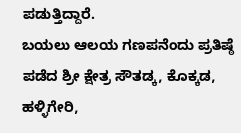ಪಡುತ್ತಿದ್ದಾರೆ.
ಬಯಲು ಆಲಯ ಗಣಪನೆಂದು ಪ್ರತಿಷ್ಠೆ ಪಡೆದ ಶ್ರೀ ಕ್ಷೇತ್ರ ಸೌತಡ್ಕ, ಕೊಕ್ಕಡ, ಹಳ್ಳಿಗೇರಿ,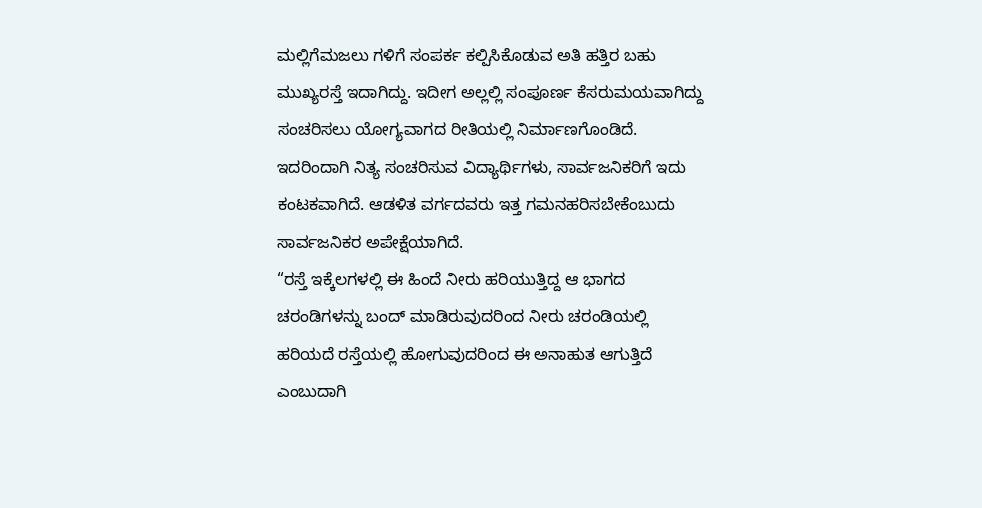ಮಲ್ಲಿಗೆಮಜಲು ಗಳಿಗೆ ಸಂಪರ್ಕ ಕಲ್ಪಿಸಿಕೊಡುವ ಅತಿ ಹತ್ತಿರ ಬಹು ಮುಖ್ಯರಸ್ತೆ ಇದಾಗಿದ್ದು. ಇದೀಗ ಅಲ್ಲಲ್ಲಿ ಸಂಪೂರ್ಣ ಕೆಸರುಮಯವಾಗಿದ್ದು ಸಂಚರಿಸಲು ಯೋಗ್ಯವಾಗದ ರೀತಿಯಲ್ಲಿ ನಿರ್ಮಾಣಗೊಂಡಿದೆ.
ಇದರಿಂದಾಗಿ ನಿತ್ಯ ಸಂಚರಿಸುವ ವಿದ್ಯಾರ್ಥಿಗಳು, ಸಾರ್ವಜನಿಕರಿಗೆ ಇದು ಕಂಟಕವಾಗಿದೆ. ಆಡಳಿತ ವರ್ಗದವರು ಇತ್ತ ಗಮನಹರಿಸಬೇಕೆಂಬುದು ಸಾರ್ವಜನಿಕರ ಅಪೇಕ್ಷೆಯಾಗಿದೆ.
“ರಸ್ತೆ ಇಕ್ಕೆಲಗಳಲ್ಲಿ ಈ ಹಿಂದೆ ನೀರು ಹರಿಯುತ್ತಿದ್ದ ಆ ಭಾಗದ ಚರಂಡಿಗಳನ್ನು ಬಂದ್ ಮಾಡಿರುವುದರಿಂದ ನೀರು ಚರಂಡಿಯಲ್ಲಿ ಹರಿಯದೆ ರಸ್ತೆಯಲ್ಲಿ ಹೋಗುವುದರಿಂದ ಈ ಅನಾಹುತ ಆಗುತ್ತಿದೆ ಎಂಬುದಾಗಿ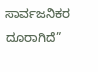ಸಾರ್ವಜನಿಕರ ದೂರಾಗಿದೆ”